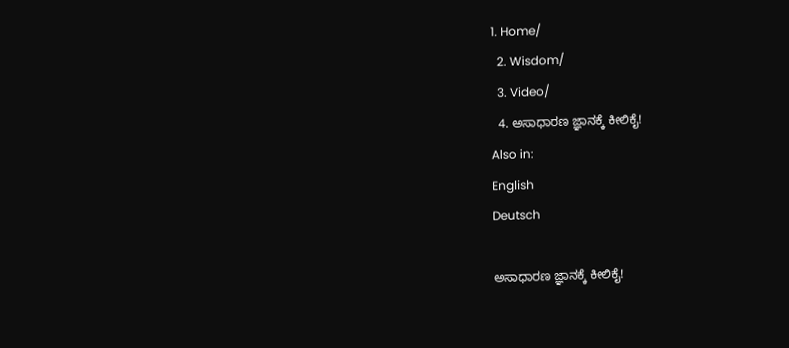1. Home/
  2. Wisdom/
  3. Video/
  4. ಅಸಾಧಾರಣ ಜ್ಞಾನಕ್ಕೆ ಕೀಲಿಕೈ!
Also in:
English
Deutsch

ಅಸಾಧಾರಣ ಜ್ಞಾನಕ್ಕೆ ಕೀಲಿಕೈ!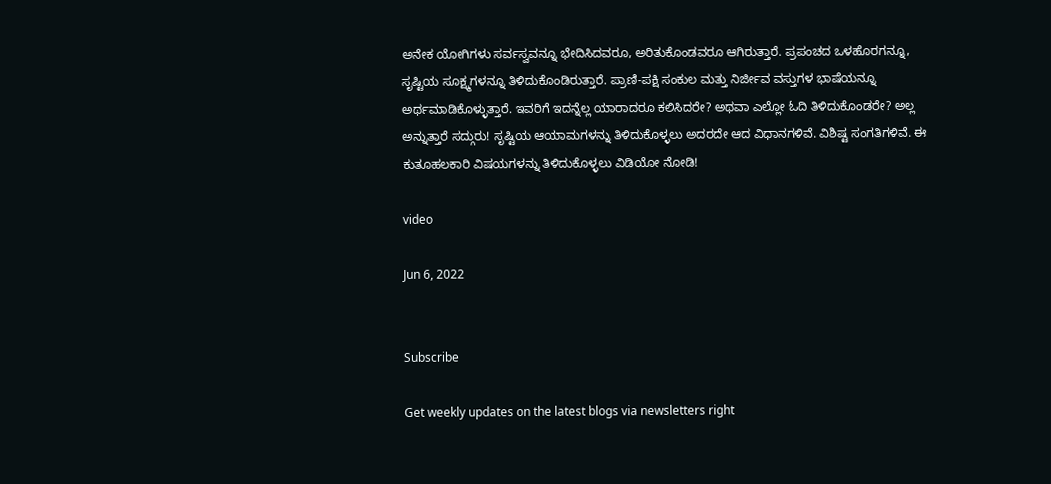ಅನೇಕ ಯೋಗಿಗಳು ಸರ್ವಸ್ವವನ್ನೂ ಭೇದಿಸಿದವರೂ, ಅರಿತುಕೊಂಡವರೂ ಆಗಿರುತ್ತಾರೆ. ಪ್ರಪಂಚದ ಒಳಹೊರಗನ್ನೂ, ಸೃಷ್ಟಿಯ ಸೂಕ್ಷ್ಮಗಳನ್ನೂ ತಿಳಿದುಕೊಂಡಿರುತ್ತಾರೆ. ಪ್ರಾಣಿ-ಪಕ್ಷಿ ಸಂಕುಲ ಮತ್ತು ನಿರ್ಜೀವ ವಸ್ತುಗಳ ಭಾಷೆಯನ್ನೂ ಅರ್ಥಮಾಡಿಕೊಳ್ಳುತ್ತಾರೆ. ಇವರಿಗೆ ಇದನ್ನೆಲ್ಲ ಯಾರಾದರೂ ಕಲಿಸಿದರೇ? ಅಥವಾ ಎಲ್ಲೋ ಓದಿ ತಿಳಿದುಕೊಂಡರೇ? ಅಲ್ಲ ಅನ್ನುತ್ತಾರೆ ಸದ್ಗುರು! ಸೃಷ್ಟಿಯ ಆಯಾಮಗಳನ್ನು ತಿಳಿದುಕೊಳ್ಳಲು ಅದರದೇ ಆದ ವಿಧಾನಗಳಿವೆ. ವಿಶಿಷ್ಟ ಸಂಗತಿಗಳಿವೆ. ಈ ಕುತೂಹಲಕಾರಿ ವಿಷಯಗಳನ್ನು ತಿಳಿದುಕೊಳ್ಳಲು ವಿಡಿಯೋ ನೋಡಿ!

video

Jun 6, 2022


Subscribe

Get weekly updates on the latest blogs via newsletters right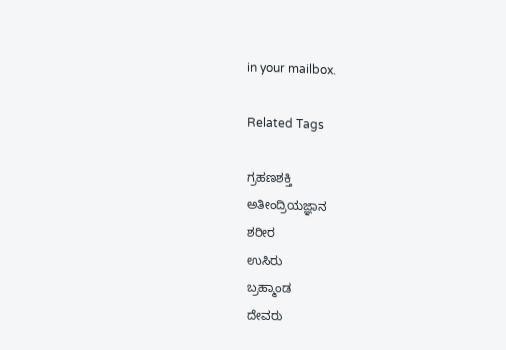in your mailbox.

Related Tags

ಗ್ರಹಣಶಕ್ತಿ
ಅತೀಂದ್ರಿಯಜ್ಞಾನ
ಶರೀರ
ಉಸಿರು
ಬ್ರಹ್ಮಾಂಡ
ದೇವರು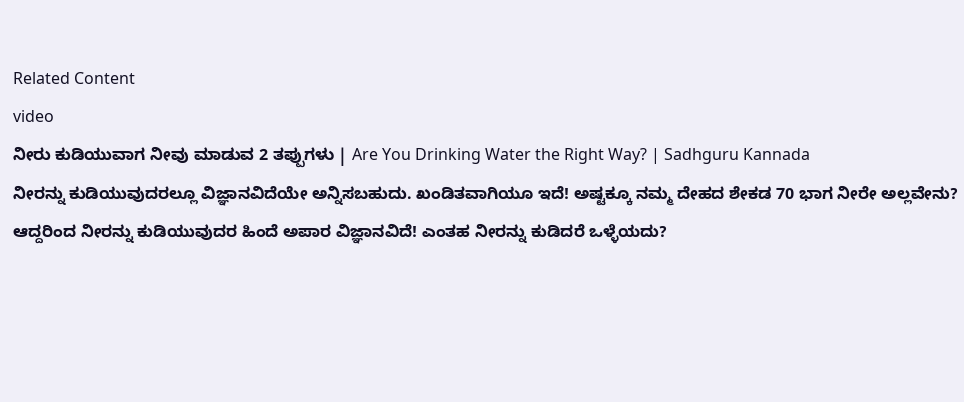Related Content
video
ನೀರು ಕುಡಿಯುವಾಗ ನೀವು ಮಾಡುವ 2 ತಪ್ಪುಗಳು | Are You Drinking Water the Right Way? | Sadhguru Kannada
ನೀರನ್ನು ಕುಡಿಯುವುದರಲ್ಲೂ ವಿಜ್ಞಾನವಿದೆಯೇ ಅನ್ನಿಸಬಹುದು. ಖಂಡಿತವಾಗಿಯೂ ಇದೆ! ಅಷ್ಟಕ್ಕೂ ನಮ್ಮ ದೇಹದ ಶೇಕಡ 70 ಭಾಗ ನೀರೇ ಅಲ್ಲವೇನು? ಆದ್ದರಿಂದ ನೀರನ್ನು ಕುಡಿಯುವುದರ ಹಿಂದೆ ಅಪಾರ ವಿಜ್ಞಾನವಿದೆ! ಎಂತಹ ನೀರನ್ನು ಕುಡಿದರೆ ಒಳ್ಳೆಯದು?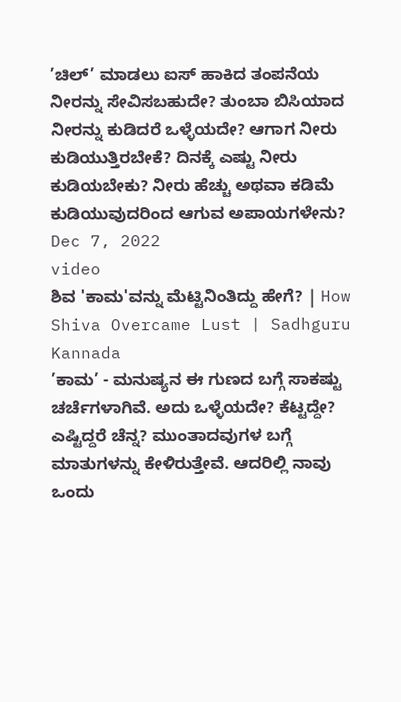’ಚಿಲ್’ ಮಾಡಲು ಐಸ್ ಹಾಕಿದ ತಂಪನೆಯ ನೀರನ್ನು ಸೇವಿಸಬಹುದೇ? ತುಂಬಾ ಬಿಸಿಯಾದ ನೀರನ್ನು ಕುಡಿದರೆ ಒಳ್ಳೆಯದೇ? ಆಗಾಗ ನೀರು ಕುಡಿಯುತ್ತಿರಬೇಕೆ? ದಿನಕ್ಕೆ ಎಷ್ಟು ನೀರು ಕುಡಿಯಬೇಕು? ನೀರು ಹೆಚ್ಚು ಅಥವಾ ಕಡಿಮೆ ಕುಡಿಯುವುದರಿಂದ ಆಗುವ ಅಪಾಯಗಳೇನು?
Dec 7, 2022
video
ಶಿವ 'ಕಾಮ'ವನ್ನು ಮೆಟ್ಟಿನಿಂತಿದ್ದು ಹೇಗೆ? | How Shiva Overcame Lust | Sadhguru Kannada
’ಕಾಮ’ - ಮನುಷ್ಯನ ಈ ಗುಣದ ಬಗ್ಗೆ ಸಾಕಷ್ಟು ಚರ್ಚೆಗಳಾಗಿವೆ. ಅದು ಒಳ್ಳೆಯದೇ? ಕೆಟ್ಟದ್ದೇ? ಎಷ್ಟಿದ್ದರೆ ಚೆನ್ನ? ಮುಂತಾದವುಗಳ ಬಗ್ಗೆ ಮಾತುಗಳನ್ನು ಕೇಳಿರುತ್ತೇವೆ. ಆದರಿಲ್ಲಿ ನಾವು ಒಂದು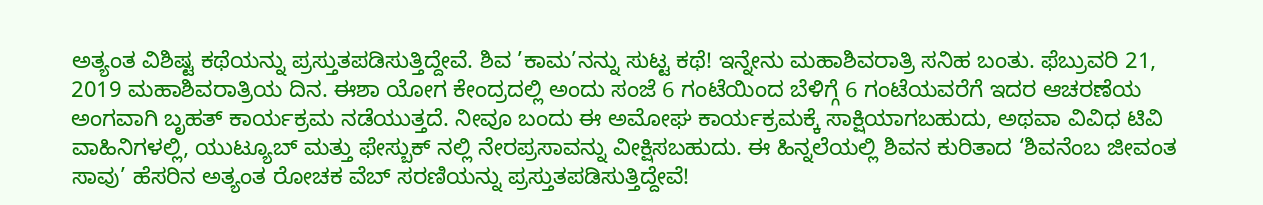ಅತ್ಯಂತ ವಿಶಿಷ್ಟ ಕಥೆಯನ್ನು ಪ್ರಸ್ತುತಪಡಿಸುತ್ತಿದ್ದೇವೆ. ಶಿವ ’ಕಾಮ’ನನ್ನು ಸುಟ್ಟ ಕಥೆ! ಇನ್ನೇನು ಮಹಾಶಿವರಾತ್ರಿ ಸನಿಹ ಬಂತು. ಫೆಬ್ರುವರಿ 21, 2019 ಮಹಾಶಿವರಾತ್ರಿಯ ದಿನ. ಈಶಾ ಯೋಗ ಕೇಂದ್ರದಲ್ಲಿ ಅಂದು ಸಂಜೆ 6 ಗಂಟೆಯಿಂದ ಬೆಳಿಗ್ಗೆ 6 ಗಂಟೆಯವರೆಗೆ ಇದರ ಆಚರಣೆಯ ಅಂಗವಾಗಿ ಬೃಹತ್ ಕಾರ್ಯಕ್ರಮ ನಡೆಯುತ್ತದೆ. ನೀವೂ ಬಂದು ಈ ಅಮೋಘ ಕಾರ್ಯಕ್ರಮಕ್ಕೆ ಸಾಕ್ಷಿಯಾಗಬಹುದು, ಅಥವಾ ವಿವಿಧ ಟಿವಿ ವಾಹಿನಿಗಳಲ್ಲಿ, ಯುಟ್ಯೂಬ್ ಮತ್ತು ಫೇಸ್ಬುಕ್ ನಲ್ಲಿ ನೇರಪ್ರಸಾವನ್ನು ವೀಕ್ಷಿಸಬಹುದು. ಈ ಹಿನ್ನಲೆಯಲ್ಲಿ ಶಿವನ ಕುರಿತಾದ ‘ಶಿವನೆಂಬ ಜೀವಂತ ಸಾವು’ ಹೆಸರಿನ ಅತ್ಯಂತ ರೋಚಕ ವೆಬ್ ಸರಣಿಯನ್ನು ಪ್ರಸ್ತುತಪಡಿಸುತ್ತಿದ್ದೇವೆ!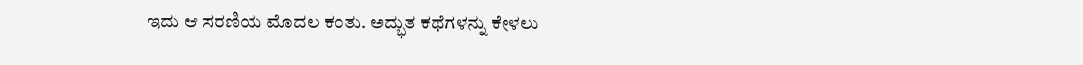ಇದು ಆ ಸರಣಿಯ ಮೊದಲ ಕಂತು. ಅದ್ಭುತ ಕಥೆಗಳನ್ನು ಕೇಳಲು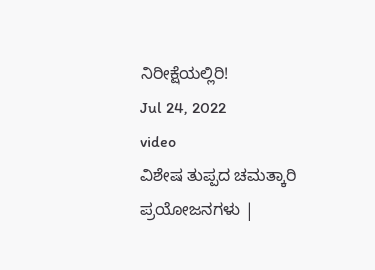ನಿರೀಕ್ಷೆಯಲ್ಲಿರಿ!
Jul 24, 2022
video
ವಿಶೇಷ ತುಪ್ಪದ ಚಮತ್ಕಾರಿ ಪ್ರಯೋಜನಗಳು |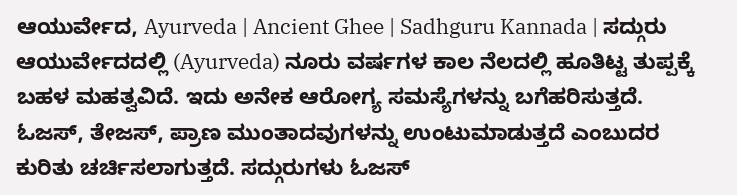ಆಯುರ್ವೇದ, Ayurveda | Ancient Ghee | Sadhguru Kannada | ಸದ್ಗುರು
ಆಯುರ್ವೇದದಲ್ಲಿ (Ayurveda) ನೂರು ವರ್ಷಗಳ ಕಾಲ ನೆಲದಲ್ಲಿ ಹೂತಿಟ್ಟ ತುಪ್ಪಕ್ಕೆ ಬಹಳ ಮಹತ್ವವಿದೆ. ಇದು ಅನೇಕ ಆರೋಗ್ಯ ಸಮಸ್ಯೆಗಳನ್ನು ಬಗೆಹರಿಸುತ್ತದೆ. ಓಜಸ್, ತೇಜಸ್, ಪ್ರಾಣ ಮುಂತಾದವುಗಳನ್ನು ಉಂಟುಮಾಡುತ್ತದೆ ಎಂಬುದರ ಕುರಿತು ಚರ್ಚಿಸಲಾಗುತ್ತದೆ. ಸದ್ಗುರುಗಳು ಓಜಸ್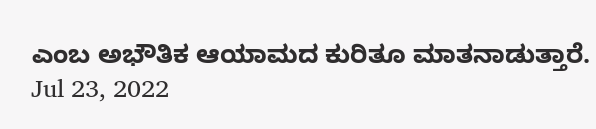ಎಂಬ ಅಭೌತಿಕ ಆಯಾಮದ ಕುರಿತೂ ಮಾತನಾಡುತ್ತಾರೆ.
Jul 23, 2022